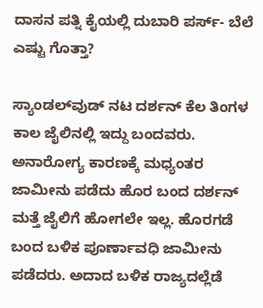ದಾಸನ ಪತ್ನಿ ಕೈಯಲ್ಲಿ ದುಬಾರಿ ಪರ್ಸ್- ಬೆಲೆ ಎಷ್ಟು ಗೊತ್ತಾ?

ಸ್ಯಾಂಡಲ್‌ವುಡ್ ನಟ ದರ್ಶನ್ ಕೆಲ ತಿಂಗಳ ಕಾಲ ಜೈಲಿನಲ್ಲಿ ಇದ್ದು ಬಂದವರು. ಅನಾರೋಗ್ಯ ಕಾರಣಕ್ಕೆ ಮಧ್ಯಂತರ ಜಾಮೀನು ಪಡೆದು ಹೊರ ಬಂದ ದರ್ಶನ್ ಮತ್ತೆ ಜೈಲಿಗೆ ಹೋಗಲೇ ಇಲ್ಲ. ಹೊರಗಡೆ ಬಂದ ಬಳಿಕ ಪೂರ್ಣಾವಧಿ ಜಾಮೀನು ಪಡೆದರು. ಅದಾದ ಬಳಿಕ ರಾಜ್ಯದಲ್ಲೆಡೆ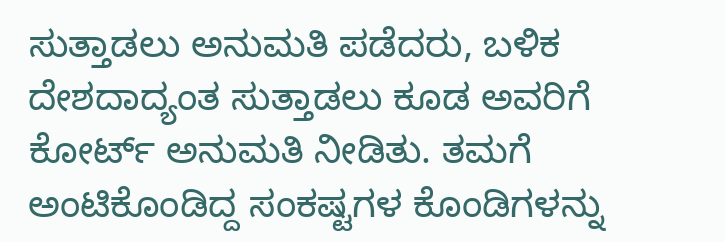ಸುತ್ತಾಡಲು ಅನುಮತಿ ಪಡೆದರು, ಬಳಿಕ ದೇಶದಾದ್ಯಂತ ಸುತ್ತಾಡಲು ಕೂಡ ಅವರಿಗೆ ಕೋರ್ಟ್ ಅನುಮತಿ ನೀಡಿತು. ತಮಗೆ ಅಂಟಿಕೊಂಡಿದ್ದ ಸಂಕಷ್ಟಗಳ ಕೊಂಡಿಗಳನ್ನು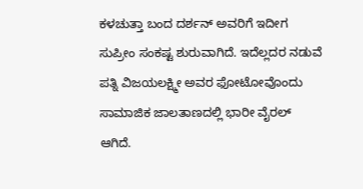ಕಳಚುತ್ತಾ ಬಂದ ದರ್ಶನ್ ಅವರಿಗೆ ಇದೀಗ ಸುಪ್ರೀಂ ಸಂಕಷ್ಟ ಶುರುವಾಗಿದೆ. ಇದೆಲ್ಲದರ ನಡುವೆ ಪತ್ನಿ ವಿಜಯಲಕ್ಷ್ಮೀ ಅವರ ಫೋಟೋವೊಂದು ಸಾಮಾಜಿಕ ಜಾಲತಾಣದಲ್ಲಿ ಭಾರೀ ವೈರಲ್ ಆಗಿದೆ.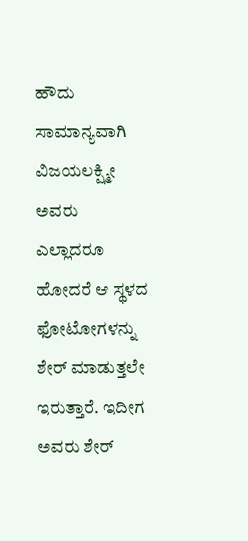ಹೌದು ಸಾಮಾನ್ಯವಾಗಿ ವಿಜಯಲಕ್ಷ್ಮೀ ಅವರು ಎಲ್ಲಾದರೂ ಹೋದರೆ ಆ ಸ್ಥಳದ ಫೋಟೋಗಳನ್ನು ಶೇರ್ ಮಾಡುತ್ತಲೇ ಇರುತ್ತಾರೆ. ಇದೀಗ ಅವರು ಶೇರ್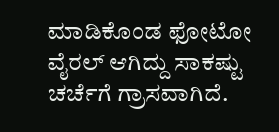ಮಾಡಿಕೊಂಡ ಫೋಟೋ ವೈರಲ್ ಆಗಿದ್ದು ಸಾಕಷ್ಟು ಚರ್ಚೆಗೆ ಗ್ರಾಸವಾಗಿದೆ.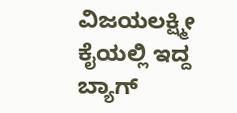ವಿಜಯಲಕ್ಷ್ಮೀ ಕೈಯಲ್ಲಿ ಇದ್ದ ಬ್ಯಾಗ್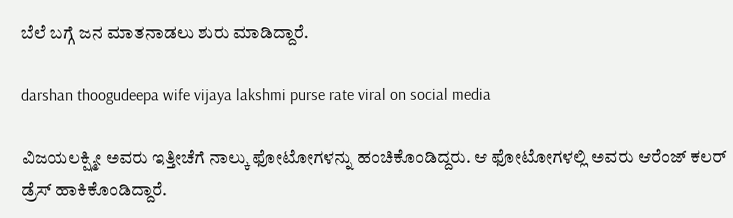ಬೆಲೆ ಬಗ್ಗೆ ಜನ ಮಾತನಾಡಲು ಶುರು ಮಾಡಿದ್ದಾರೆ.

darshan thoogudeepa wife vijaya lakshmi purse rate viral on social media

ವಿಜಯಲಕ್ಷ್ಮೀ ಅವರು ಇತ್ತೀಚೆಗೆ ನಾಲ್ಕು ಫೋಟೋಗಳನ್ನು ಹಂಚಿಕೊಂಡಿದ್ದರು. ಆ ಫೋಟೋಗಳಲ್ಲಿ ಅವರು ಆರೆಂಜ್ ಕಲರ್ ಡ್ರೆಸ್ ಹಾಕಿಕೊಂಡಿದ್ದಾರೆ.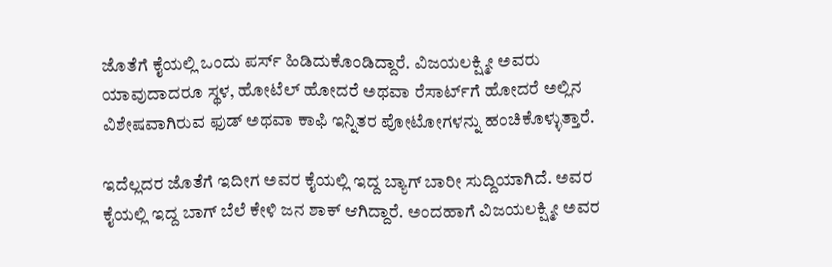ಜೊತೆಗೆ ಕೈಯಲ್ಲಿ ಒಂದು ಪರ್ಸ್ ಹಿಡಿದುಕೊಂಡಿದ್ದಾರೆ. ವಿಜಯಲಕ್ಷ್ಮೀ ಅವರು ಯಾವುದಾದರೂ ಸ್ಥಳ, ಹೋಟೆಲ್ ಹೋದರೆ ಅಥವಾ ರೆಸಾರ್ಟ್‌ಗೆ ಹೋದರೆ ಅಲ್ಲಿನ ವಿಶೇಷವಾಗಿರುವ ಫುಡ್ ಅಥವಾ ಕಾಫಿ ಇನ್ನಿತರ ಪೋಟೋಗಳನ್ನು ಹಂಚಿಕೊಳ್ಳುತ್ತಾರೆ.

ಇದೆಲ್ಲದರ ಜೊತೆಗೆ ಇದೀಗ ಅವರ ಕೈಯಲ್ಲಿ ಇದ್ದ ಬ್ಯಾಗ್ ಬಾರೀ ಸುದ್ದಿಯಾಗಿದೆ. ಅವರ ಕೈಯಲ್ಲಿ ಇದ್ದ ಬಾಗ್ ಬೆಲೆ ಕೇಳಿ ಜನ ಶಾಕ್ ಆಗಿದ್ದಾರೆ. ಅಂದಹಾಗೆ ವಿಜಯಲಕ್ಷ್ಮೀ ಅವರ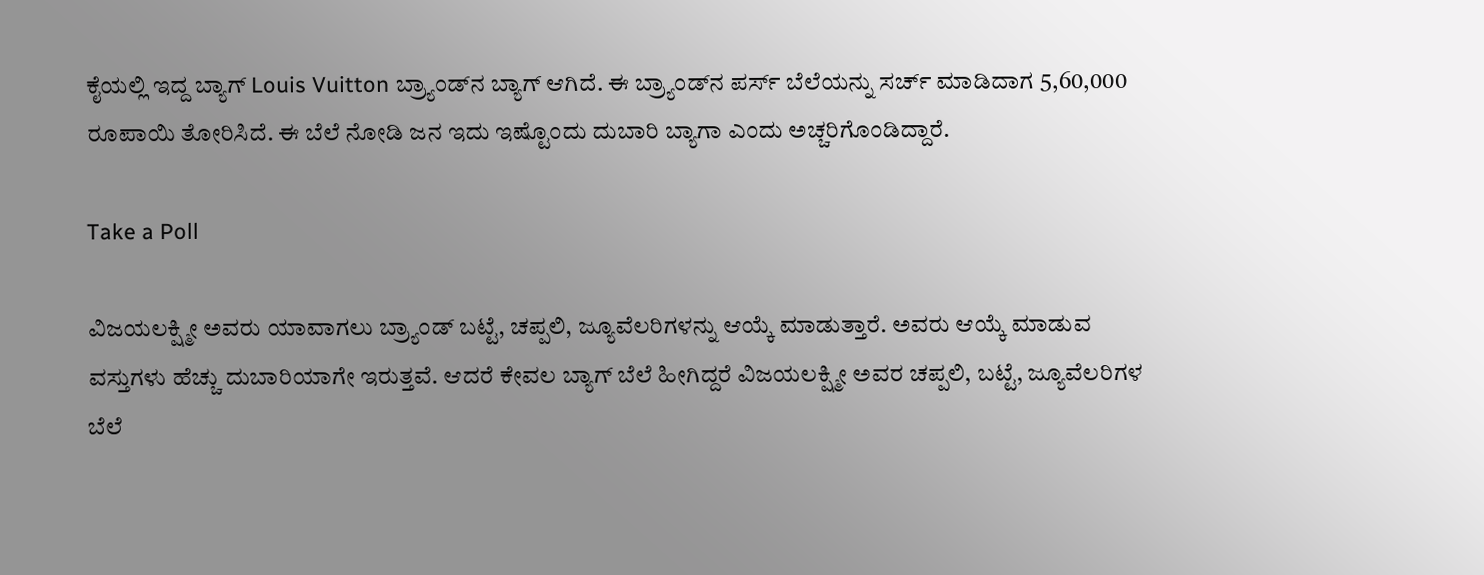ಕೈಯಲ್ಲಿ ಇದ್ದ ಬ್ಯಾಗ್ Louis Vuitton ಬ್ರ್ಯಾಂಡ್‌ನ ಬ್ಯಾಗ್ ಆಗಿದೆ. ಈ ಬ್ರ್ಯಾಂಡ್‌ನ ಪರ್ಸ್ ಬೆಲೆಯನ್ನು ಸರ್ಚ್‌ ಮಾಡಿದಾಗ 5,60,000 ರೂಪಾಯಿ ತೋರಿಸಿದೆ. ಈ ಬೆಲೆ ನೋಡಿ ಜನ ಇದು ಇಷ್ಟೊಂದು ದುಬಾರಿ ಬ್ಯಾಗಾ ಎಂದು ಅಚ್ಚರಿಗೊಂಡಿದ್ದಾರೆ.

Take a Poll

ವಿಜಯಲಕ್ಷ್ಮೀ ಅವರು ಯಾವಾಗಲು ಬ್ರ್ಯಾಂಡ್ ಬಟ್ಟೆ, ಚಪ್ಪಲಿ, ಜ್ಯೂವೆಲರಿಗಳನ್ನು ಆಯ್ಕೆ ಮಾಡುತ್ತಾರೆ. ಅವರು ಆಯ್ಕೆ ಮಾಡುವ ವಸ್ತುಗಳು ಹೆಚ್ಚು ದುಬಾರಿಯಾಗೇ ಇರುತ್ತವೆ. ಆದರೆ ಕೇವಲ ಬ್ಯಾಗ್ ಬೆಲೆ ಹೀಗಿದ್ದರೆ ವಿಜಯಲಕ್ಷ್ಮೀ ಅವರ ಚಪ್ಪಲಿ, ಬಟ್ಟೆ, ಜ್ಯೂವೆಲರಿಗಳ ಬೆಲೆ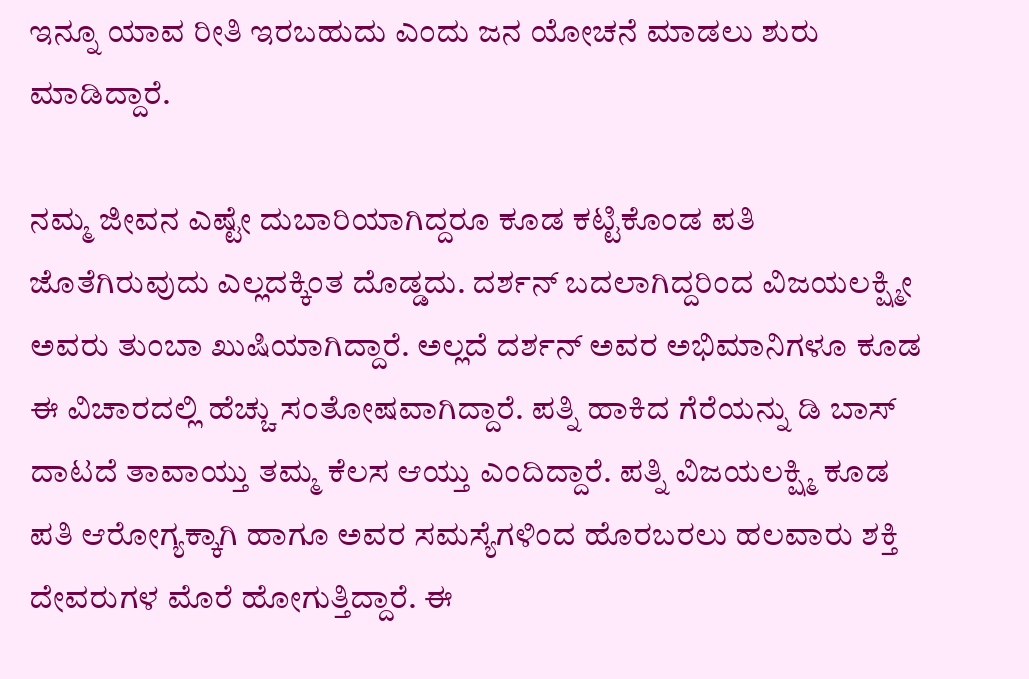ಇನ್ನೂ ಯಾವ ರೀತಿ ಇರಬಹುದು ಎಂದು ಜನ ಯೋಚನೆ ಮಾಡಲು ಶುರು ಮಾಡಿದ್ದಾರೆ.

ನಮ್ಮ ಜೀವನ ಎಷ್ಟೇ ದುಬಾರಿಯಾಗಿದ್ದರೂ ಕೂಡ ಕಟ್ಟಿಕೊಂಡ ಪತಿ ಜೊತೆಗಿರುವುದು ಎಲ್ಲದಕ್ಕಿಂತ ದೊಡ್ಡದು. ದರ್ಶನ್ ಬದಲಾಗಿದ್ದರಿಂದ ವಿಜಯಲಕ್ಷ್ಮೀ ಅವರು ತುಂಬಾ ಖುಷಿಯಾಗಿದ್ದಾರೆ. ಅಲ್ಲದೆ ದರ್ಶನ್ ಅವರ ಅಭಿಮಾನಿಗಳೂ ಕೂಡ ಈ ವಿಚಾರದಲ್ಲಿ ಹೆಚ್ಚು ಸಂತೋಷವಾಗಿದ್ದಾರೆ. ಪತ್ನಿ ಹಾಕಿದ ಗೆರೆಯನ್ನು ಡಿ ಬಾಸ್ ದಾಟದೆ ತಾವಾಯ್ತು ತಮ್ಮ ಕೆಲಸ ಆಯ್ತು ಎಂದಿದ್ದಾರೆ. ಪತ್ನಿ ವಿಜಯಲಕ್ಷ್ಮಿ ಕೂಡ ಪತಿ ಆರೋಗ್ಯಕ್ಕಾಗಿ ಹಾಗೂ ಅವರ ಸಮಸ್ಯೆಗಳಿಂದ ಹೊರಬರಲು ಹಲವಾರು ಶಕ್ತಿ ದೇವರುಗಳ ಮೊರೆ ಹೋಗುತ್ತಿದ್ದಾರೆ. ಈ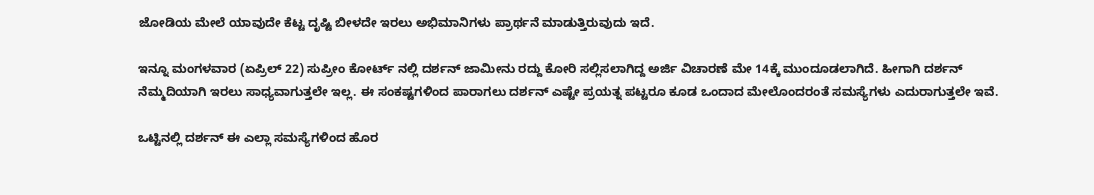ಜೋಡಿಯ ಮೇಲೆ ಯಾವುದೇ ಕೆಟ್ಟ ದೃಷ್ಟಿ ಬೀಳದೇ ಇರಲು ಅಭಿಮಾನಿಗಳು ಪ್ರಾರ್ಥನೆ ಮಾಡುತ್ತಿರುವುದು ಇದೆ.

ಇನ್ನೂ ಮಂಗಳವಾರ (ಏಪ್ರಿಲ್ 22) ಸುಪ್ರೀಂ ಕೋರ್ಟ್ ನಲ್ಲಿ ದರ್ಶನ್ ಜಾಮೀನು ರದ್ದು ಕೋರಿ ಸಲ್ಲಿಸಲಾಗಿದ್ದ ಅರ್ಜಿ ವಿಚಾರಣೆ ಮೇ 14ಕ್ಕೆ ಮುಂದೂಡಲಾಗಿದೆ. ಹೀಗಾಗಿ ದರ್ಶನ್ ನೆಮ್ಮದಿಯಾಗಿ ಇರಲು ಸಾಧ್ಯವಾಗುತ್ತಲೇ ಇಲ್ಲ. ಈ ಸಂಕಷ್ಟಗಳಿಂದ ಪಾರಾಗಲು ದರ್ಶನ್ ಎಷ್ಟೇ ಪ್ರಯತ್ನ ಪಟ್ಟರೂ ಕೂಡ ಒಂದಾದ ಮೇಲೊಂದರಂತೆ ಸಮಸ್ಯೆಗಳು ಎದುರಾಗುತ್ತಲೇ ಇವೆ.

ಒಟ್ಟಿನಲ್ಲಿ ದರ್ಶನ್ ಈ ಎಲ್ಲಾ ಸಮಸ್ಯೆಗಳಿಂದ ಹೊರ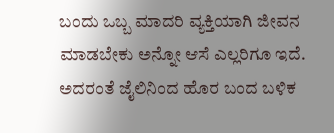ಬಂದು ಒಬ್ಬ ಮಾದರಿ ವ್ಯಕ್ತಿಯಾಗಿ ಜೀವನ ಮಾಡಬೇಕು ಅನ್ನೋ ಆಸೆ ಎಲ್ಲರಿಗೂ ಇದೆ. ಅದರಂತೆ ಜೈಲಿನಿಂದ ಹೊರ ಬಂದ ಬಳಿಕ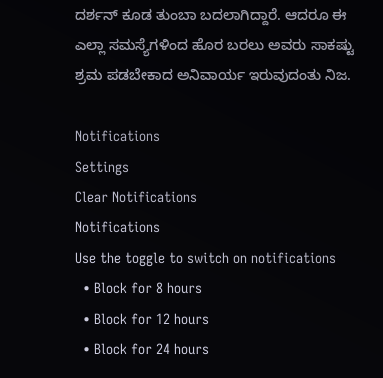ದರ್ಶನ್ ಕೂಡ ತುಂಬಾ ಬದಲಾಗಿದ್ದಾರೆ. ಆದರೂ ಈ ಎಲ್ಲಾ ಸಮಸ್ಯೆಗಳಿಂದ ಹೊರ ಬರಲು ಅವರು ಸಾಕಷ್ಟು ಶ್ರಮ ಪಡಬೇಕಾದ ಅನಿವಾರ್ಯ ಇರುವುದಂತು ನಿಜ.

Notifications
Settings
Clear Notifications
Notifications
Use the toggle to switch on notifications
  • Block for 8 hours
  • Block for 12 hours
  • Block for 24 hours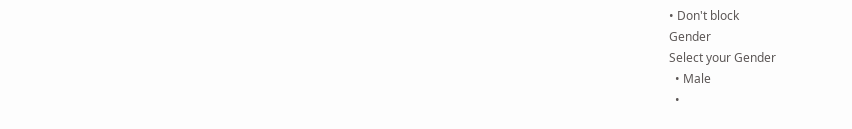• Don't block
Gender
Select your Gender
  • Male
  •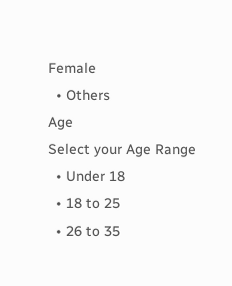Female
  • Others
Age
Select your Age Range
  • Under 18
  • 18 to 25
  • 26 to 35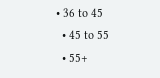• 36 to 45
  • 45 to 55
  • 55+